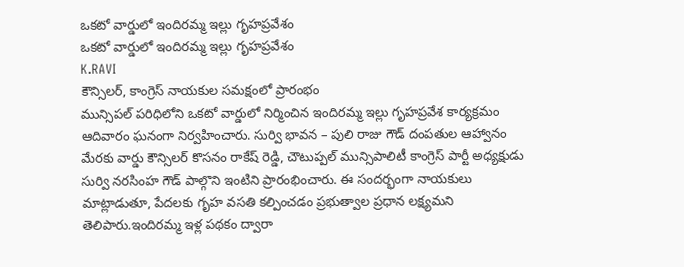ఒకటో వార్డులో ఇందిరమ్మ ఇల్లు గృహప్రవేశం
ఒకటో వార్డులో ఇందిరమ్మ ఇల్లు గృహప్రవేశం
K.RAVI
కౌన్సిలర్, కాంగ్రెస్ నాయకుల సమక్షంలో ప్రారంభం
మున్సిపల్ పరిధిలోని ఒకటో వార్డులో నిర్మించిన ఇందిరమ్మ ఇల్లు గృహప్రవేశ కార్యక్రమం ఆదివారం ఘనంగా నిర్వహించారు. సుర్వి భావన – పులి రాజు గౌడ్ దంపతుల ఆహ్వానం మేరకు వార్డు కౌన్సిలర్ కొసనం రాకేష్ రెడ్డి, చౌటుప్పల్ మున్సిపాలిటీ కాంగ్రెస్ పార్టీ అధ్యక్షుడు సుర్వి నరసింహ గౌడ్ పాల్గొని ఇంటిని ప్రారంభించారు. ఈ సందర్భంగా నాయకులు మాట్లాడుతూ, పేదలకు గృహ వసతి కల్పించడం ప్రభుత్వాల ప్రధాన లక్ష్యమని తెలిపారు.ఇందిరమ్మ ఇళ్ల పథకం ద్వారా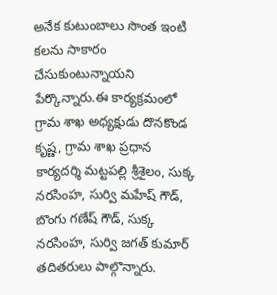అనేక కుటుంబాలు సొంత ఇంటి కలను సాకారం చేసుకుంటున్నాయని పేర్కొన్నారు.ఈ కార్యక్రమంలో గ్రామ శాఖ అధ్యక్షుడు దొనకొండ కృష్ణ, గ్రామ శాఖ ప్రధాన కార్యదర్శి మట్టపల్లి శ్రీశైలం, సుక్క నరసింహ, సుర్వి మహేష్ గౌడ్, బొంగు గణేష్ గౌడ్, సుక్క నరసింహ, సుర్వి జగత్ కుమార్ తదితరులు పాల్గొన్నారు.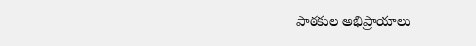పాఠకుల అభిప్రాయాలు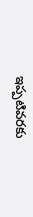ఇప్పటివరకు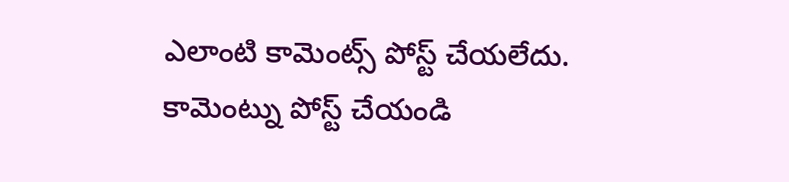ఎలాంటి కామెంట్స్ పోస్ట్ చేయలేదు.
కామెంట్ను పోస్ట్ చేయండి